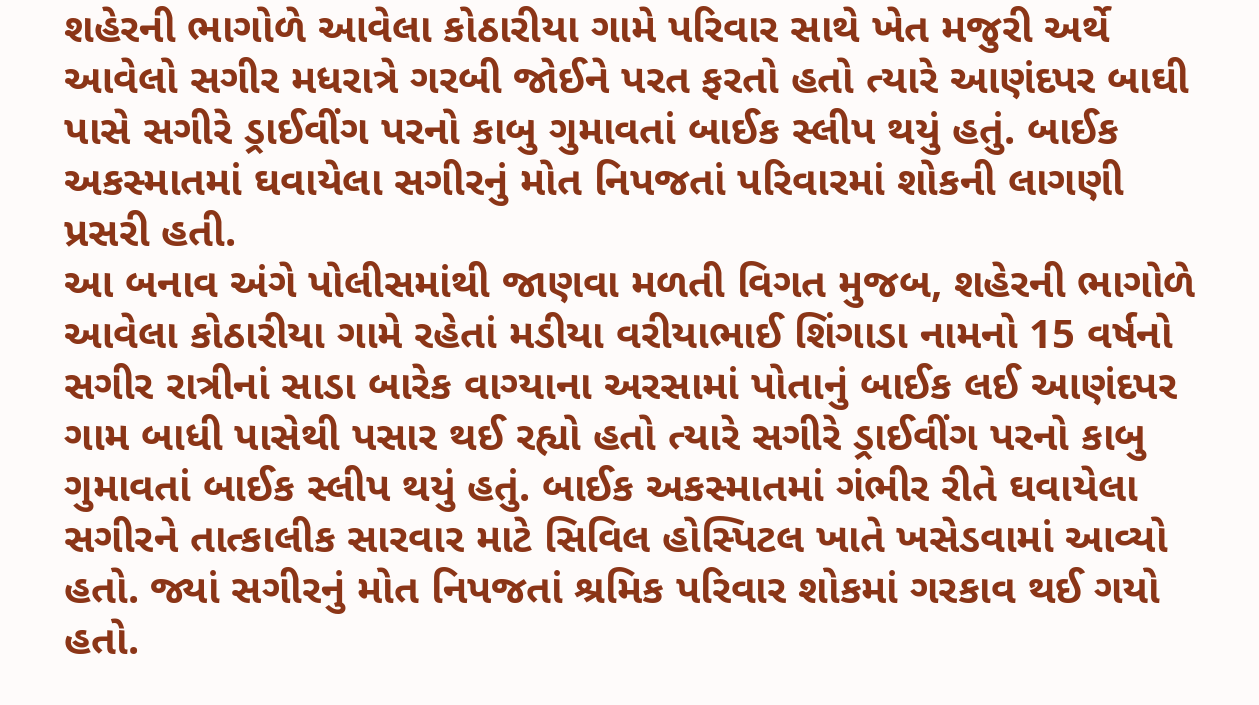શહેરની ભાગોળે આવેલા કોઠારીયા ગામે પરિવાર સાથે ખેત મજુરી અર્થે આવેલો સગીર મધરાત્રે ગરબી જોઈને પરત ફરતો હતો ત્યારે આણંદપર બાઘી પાસે સગીરે ડ્રાઈવીંગ પરનો કાબુ ગુમાવતાં બાઈક સ્લીપ થયું હતું. બાઈક અકસ્માતમાં ઘવાયેલા સગીરનું મોત નિપજતાં પરિવારમાં શોકની લાગણી પ્રસરી હતી.
આ બનાવ અંગે પોલીસમાંથી જાણવા મળતી વિગત મુજબ, શહેરની ભાગોળે આવેલા કોઠારીયા ગામે રહેતાં મડીયા વરીયાભાઈ શિંગાડા નામનો 15 વર્ષનો સગીર રાત્રીનાં સાડા બારેક વાગ્યાના અરસામાં પોતાનું બાઈક લઈ આણંદપર ગામ બાધી પાસેથી પસાર થઈ રહ્યો હતો ત્યારે સગીરે ડ્રાઈવીંગ પરનો કાબુ ગુમાવતાં બાઈક સ્લીપ થયું હતું. બાઈક અકસ્માતમાં ગંભીર રીતે ઘવાયેલા સગીરને તાત્કાલીક સારવાર માટે સિવિલ હોસ્પિટલ ખાતે ખસેડવામાં આવ્યો હતો. જ્યાં સગીરનું મોત નિપજતાં શ્રમિક પરિવાર શોકમાં ગરકાવ થઈ ગયો હતો.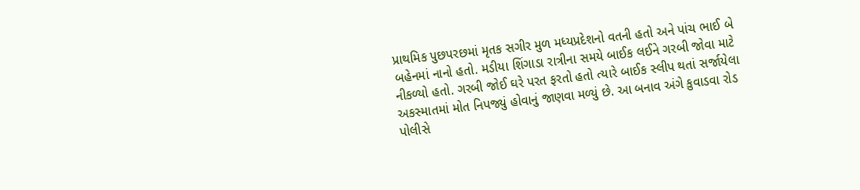પ્રાથમિક પુછપરછમાં મૃતક સગીર મુળ મધ્યપ્રદેશનો વતની હતો અને પાંચ ભાઈ બે બહેનમાં નાનો હતો. મડીયા શિંગાડા રાત્રીના સમયે બાઈક લઈને ગરબી જોવા માટે નીકળ્યો હતો. ગરબી જોઈ ઘરે પરત ફરતો હતો ત્યારે બાઈક સ્લીપ થતાં સર્જાયેલા અકસ્માતમાં મોત નિપજ્યું હોવાનું જાણવા મળ્યું છે. આ બનાવ અંગે કુવાડવા રોડ પોલીસે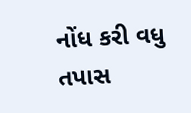નોંધ કરી વધુ તપાસ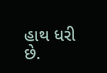હાથ ધરી છે.